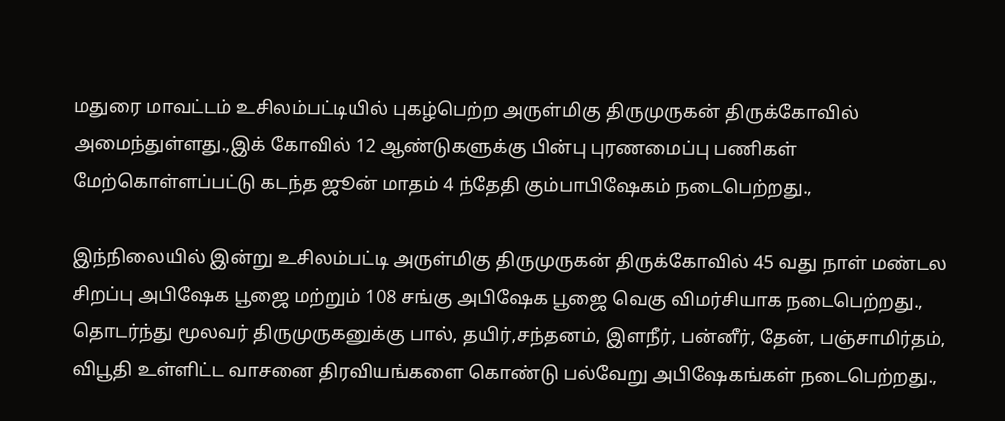மதுரை மாவட்டம் உசிலம்பட்டியில் புகழ்பெற்ற அருள்மிகு திருமுருகன் திருக்கோவில் அமைந்துள்ளது.,இக் கோவில் 12 ஆண்டுகளுக்கு பின்பு புரணமைப்பு பணிகள் மேற்கொள்ளப்பட்டு கடந்த ஜூன் மாதம் 4 ந்தேதி கும்பாபிஷேகம் நடைபெற்றது.,

இந்நிலையில் இன்று உசிலம்பட்டி அருள்மிகு திருமுருகன் திருக்கோவில் 45 வது நாள் மண்டல சிறப்பு அபிஷேக பூஜை மற்றும் 108 சங்கு அபிஷேக பூஜை வெகு விமர்சியாக நடைபெற்றது.,
தொடர்ந்து மூலவர் திருமுருகனுக்கு பால், தயிர்,சந்தனம், இளநீர், பன்னீர், தேன், பஞ்சாமிர்தம், விபூதி உள்ளிட்ட வாசனை திரவியங்களை கொண்டு பல்வேறு அபிஷேகங்கள் நடைபெற்றது.,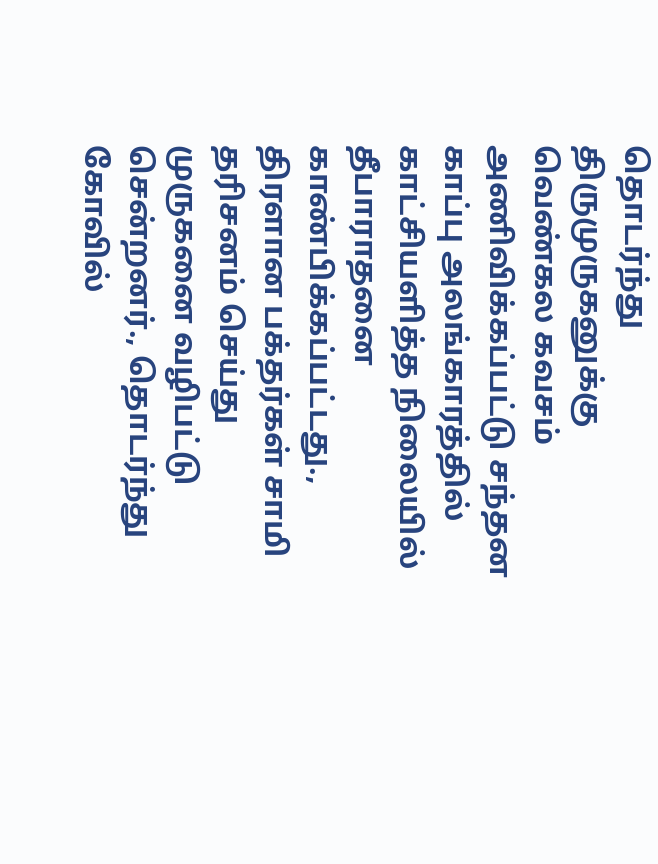தொடர்ந்து திருமுருகனுக்கு வெண்கல கவசம் அணிவிக்கப்பட்டு சந்தன காப்பு அலங்காரத்தில் காட்சியளித்த நிலையில் தீபாராதனை காண்பிக்கப்பட்டது.,
திரளான பக்தர்கள் சாமி தரிசனம் செய்து முருகனை வழிபட்டு சென்றனர்., தொடர்ந்து கோவில்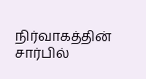நிர்வாகத்தின் சார்பில்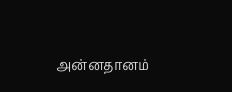அன்னதானம்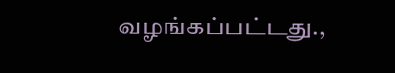வழங்கப்பட்டது.,